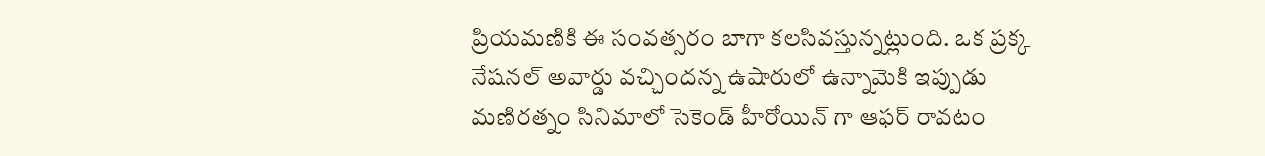ప్రియమణికి ఈ సంవత్సరం బాగా కలసివస్తున్నట్లుంది. ఒక ప్రక్క నేషనల్ అవార్డు వచ్చిందన్న ఉషారులో ఉన్నామెకి ఇప్పుడు మణిరత్నం సినిమాలో సెకెండ్ హీరోయిన్ గా ఆఫర్ రావటం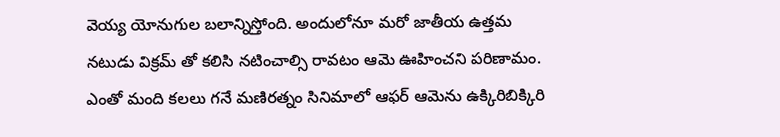వెయ్య యోనుగుల బలాన్నిస్తోంది. అందులోనూ మరో జాతీయ ఉత్తమ నటుడు విక్రమ్ తో కలిసి నటించాల్సి రావటం ఆమె ఊహించని పరిణామం. ఎంతో మంది కలలు గనే మణిరత్నం సినిమాలో ఆఫర్ ఆమెను ఉక్కిరిబిక్కిరి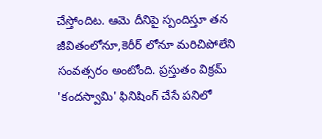చేస్తోందిట. ఆమె దీనిపై స్పందిస్తూ తన జీవితంలోనూ,కెరీర్ లోనూ మరిచిపోలేని సంవత్సరం అంటోంది. ప్రస్తుతం విక్రమ్ 'కందస్వామి' ఫినిషింగ్ చేసే పనిలో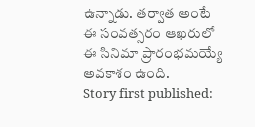ఉన్నాడు. తర్వాత అంటే ఈ సంవత్సరం ఆఖరులో ఈ సినిమా ప్రారంభమయ్యే అవకాశం ఉంది.
Story first published: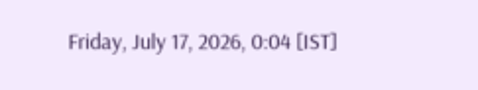Friday, July 17, 2026, 0:04 [IST]